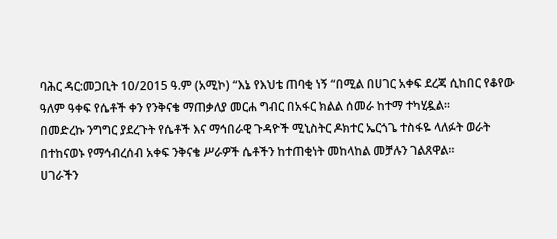ባሕር ዳር:መጋቢት 10/2015 ዓ.ም (አሚኮ) “እኔ የእህቴ ጠባቂ ነኝ “በሚል በሀገር አቀፍ ደረጃ ሲከበር የቆየው ዓለም ዓቀፍ የሴቶች ቀን የንቅናቄ ማጠቃለያ መርሐ ግብር በአፋር ክልል ሰመራ ከተማ ተካሂዷል፡፡
በመድረኩ ንግግር ያደረጉት የሴቶች እና ማኅበራዊ ጉዳዮች ሚኒስትር ዶክተር ኤርጎጌ ተስፋዬ ላለፉት ወራት በተከናወኑ የማኅብረሰብ አቀፍ ንቅናቄ ሥራዎች ሴቶችን ከተጠቂነት መከላከል መቻሉን ገልጸዋል።
ሀገራችን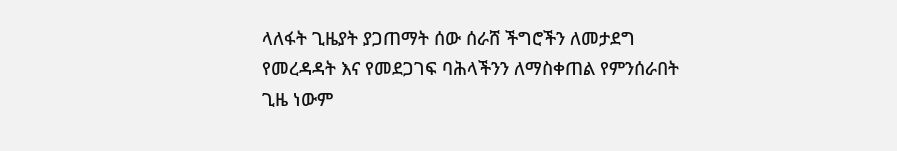ላለፋት ጊዜያት ያጋጠማት ሰው ሰራሸ ችግሮችን ለመታደግ የመረዳዳት እና የመደጋገፍ ባሕላችንን ለማስቀጠል የምንሰራበት ጊዜ ነውም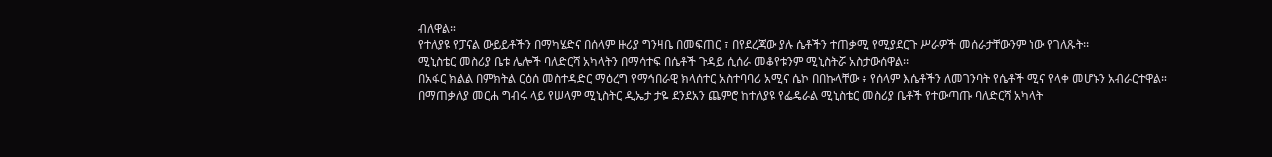ብለዋል።
የተለያዩ የፓናል ውይይቶችን በማካሄድና በሰላም ዙሪያ ግንዛቤ በመፍጠር ፣ በየደረጃው ያሉ ሴቶችን ተጠቃሚ የሚያደርጉ ሥራዎች መሰራታቸውንም ነው የገለጹት፡፡
ሚኒስቴር መስሪያ ቤቱ ሌሎች ባለድርሻ አካላትን በማሳተፍ በሴቶች ጉዳይ ሲሰራ መቆየቱንም ሚኒስትሯ አስታውሰዋል፡፡
በአፋር ክልል በምክትል ርዕሰ መስተዳድር ማዕረግ የማኅበራዊ ክላሰተር አስተባባሪ አሚና ሴኮ በበኩላቸው ፥ የሰላም እሴቶችን ለመገንባት የሴቶች ሚና የላቀ መሆኑን አብራርተዋል።
በማጠቃለያ መርሐ ግብሩ ላይ የሠላም ሚኒስትር ዲኤታ ታዬ ደንደአን ጨምሮ ከተለያዩ የፌዴራል ሚኒስቴር መስሪያ ቤቶች የተውጣጡ ባለድርሻ አካላት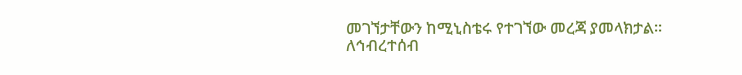መገኘታቸውን ከሚኒስቴሩ የተገኘው መረጃ ያመላክታል፡፡
ለኅብረተሰብ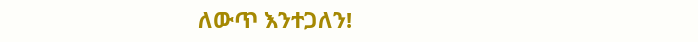ለውጥ እንተጋለን!